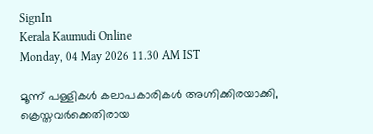SignIn
Kerala Kaumudi Online
Monday, 04 May 2026 11.30 AM IST

മൂന്ന് പള്ളികൾ കലാപകാരികൾ അഗ്നിക്കിരയാക്കി, ക്രെസ്തവർക്കെതിരായ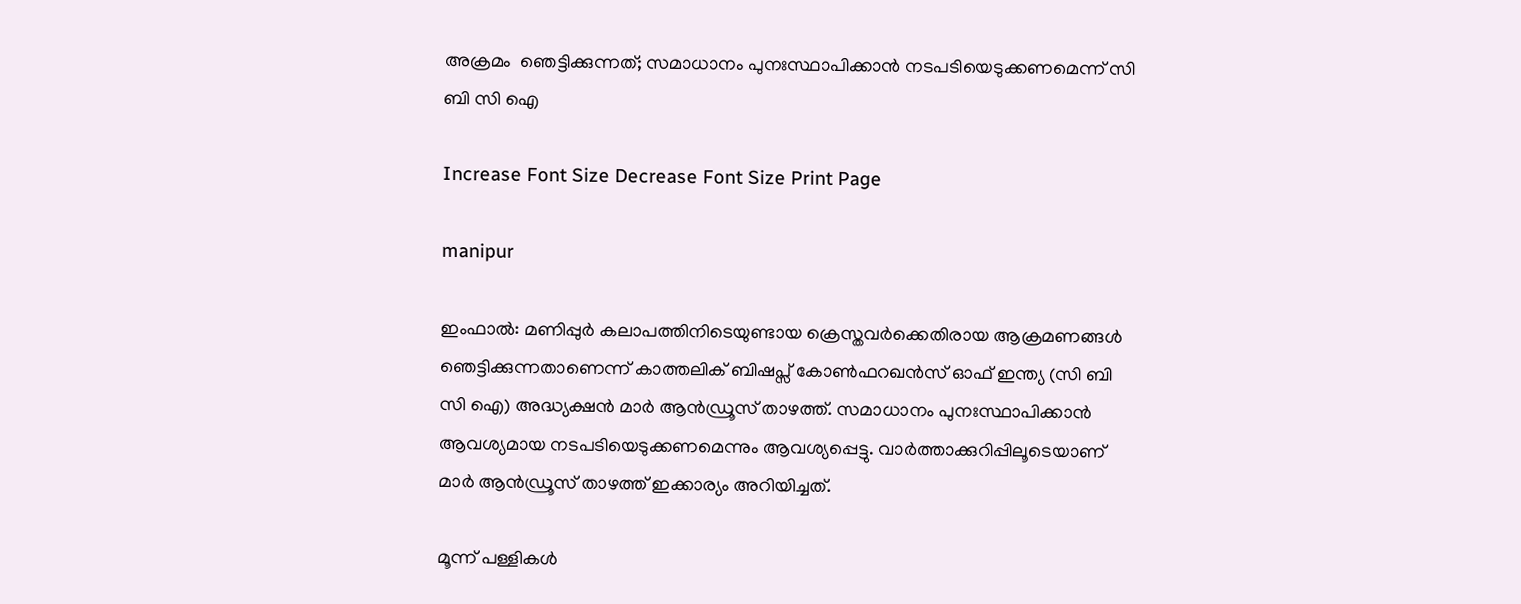അക്രമം  ഞെട്ടിക്കുന്നത്; സമാധാനം പുനഃസ്ഥാപിക്കാൻ നടപടിയെടുക്കണമെന്ന് സി ബി സി ഐ

Increase Font Size Decrease Font Size Print Page

manipur

ഇംഫാൽ: മണിപ്പുർ കലാപത്തിനിടെയുണ്ടായ ക്രെസ്തവർക്കെതിരായ ആക്രമണങ്ങൾ ഞെട്ടിക്കുന്നതാണെന്ന് കാത്തലിക് ബിഷപ്സ് കോൺഫറഖൻസ് ഓഫ് ഇന്ത്യ (സി ബി സി ഐ) അദ്ധ്യക്ഷൻ മാർ ആൻഡ്രൂസ് താഴത്ത്. സമാധാനം പുനഃസ്ഥാപിക്കാൻ ആവശ്യമായ നടപടിയെടുക്കണമെന്നും ആവശ്യപ്പെട്ടു. വാർത്താക്കുറിപ്പിലൂടെയാണ് മാർ ആൻഡ്രൂസ് താഴത്ത് ഇക്കാര്യം അറിയിച്ചത്.

മൂന്ന് പള്ളികൾ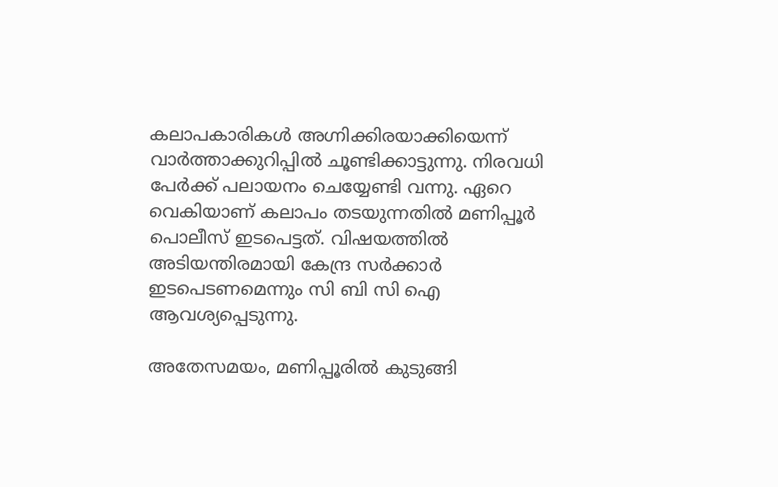കലാപകാരികൾ അഗ്നിക്കിരയാക്കിയെന്ന് വാർത്താക്കുറിപ്പിൽ ചൂണ്ടിക്കാട്ടുന്നു. നിരവധി പേർക്ക് പലായനം ചെയ്യേണ്ടി വന്നു. ഏറെ വെകിയാണ് കലാപം തടയുന്നതിൽ മണിപ്പൂർ പൊലീസ് ഇടപെട്ടത്. വിഷയത്തിൽ അടിയന്തിരമായി കേന്ദ്ര സർക്കാർ ഇടപെടണമെന്നും സി ബി സി ഐ ആവശ്യപ്പെടുന്നു.

അതേസമയം, മണിപ്പൂരിൽ കുടുങ്ങി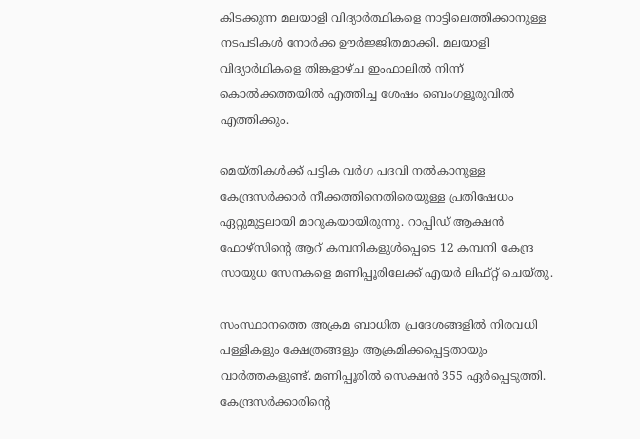കിടക്കുന്ന മലയാളി വിദ്യാർത്ഥികളെ നാട്ടിലെത്തിക്കാനുള്ള നടപടികൾ നോർക്ക ഊർജ്ജിതമാക്കി. മലയാളി വിദ്യാർഥികളെ തിങ്കളാഴ്ച ഇംഫാലിൽ നിന്ന് കൊൽക്കത്തയിൽ എത്തിച്ച ശേഷം ബെംഗളൂരുവിൽ എത്തിക്കും.

മെയ്‌തികൾക്ക് പട്ടിക വർഗ പദവി നൽകാനുള്ള കേന്ദ്രസർക്കാർ നീക്കത്തിനെതിരെയുള്ള പ്രതിഷേധം ഏറ്റുമുട്ടലായി മാറുകയായിരുന്നു. റാപ്പിഡ് ആക്ഷൻ ഫോഴ്സിന്റെ ആറ് കമ്പനികളുൾപ്പെടെ 12 കമ്പനി കേന്ദ്ര സായുധ സേനകളെ മണിപ്പൂരിലേക്ക് എയർ ലിഫ്റ്റ് ചെയ്തു.

സംസ്ഥാനത്തെ അക്രമ ബാധിത പ്രദേശങ്ങളിൽ നിരവധി പള്ളികളും ക്ഷേത്രങ്ങളും ആക്രമിക്കപ്പെട്ടതായും വാർത്തകളുണ്ട്. മണിപ്പൂരിൽ സെക്ഷൻ 355 ഏർപ്പെടുത്തി. കേന്ദ്രസർക്കാരിന്റെ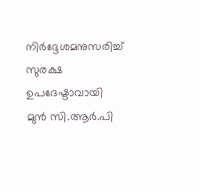നിർദ്ദേശമനുസരിച്ച് സുരക്ഷ ഉപദേഷ്ടാവായി മുൻ സി.ആർ.പി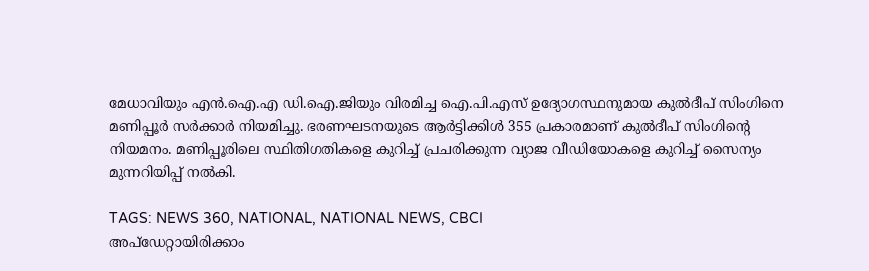മേധാവിയും എൻ.ഐ.എ ഡി.ഐ.ജിയും വിരമിച്ച ഐ.പി.എസ് ഉദ്യോഗസ്ഥനുമായ കുൽദീപ് സിംഗിനെ മണിപ്പൂർ സർക്കാർ നിയമിച്ചു. ഭരണഘടനയുടെ ആർട്ടിക്കിൾ 355 പ്രകാരമാണ് കുൽദീപ് സിംഗിന്റെ നിയമനം. മണിപ്പൂരിലെ സ്ഥിതിഗതികളെ കുറിച്ച് പ്രചരിക്കുന്ന വ്യാജ വീഡിയോകളെ കുറിച്ച് സൈന്യം മുന്നറിയിപ്പ് നൽകി.

TAGS: NEWS 360, NATIONAL, NATIONAL NEWS, CBCI
അപ്ഡേറ്റായിരിക്കാം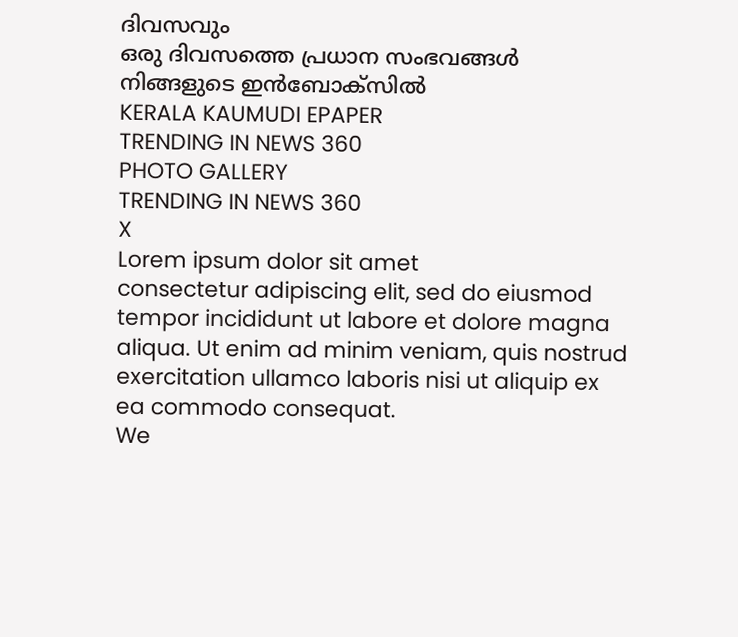ദിവസവും
ഒരു ദിവസത്തെ പ്രധാന സംഭവങ്ങൾ നിങ്ങളുടെ ഇൻബോക്സിൽ
KERALA KAUMUDI EPAPER
TRENDING IN NEWS 360
PHOTO GALLERY
TRENDING IN NEWS 360
X
Lorem ipsum dolor sit amet
consectetur adipiscing elit, sed do eiusmod tempor incididunt ut labore et dolore magna aliqua. Ut enim ad minim veniam, quis nostrud exercitation ullamco laboris nisi ut aliquip ex ea commodo consequat.
We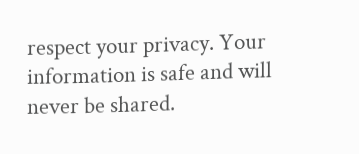respect your privacy. Your information is safe and will never be shared.